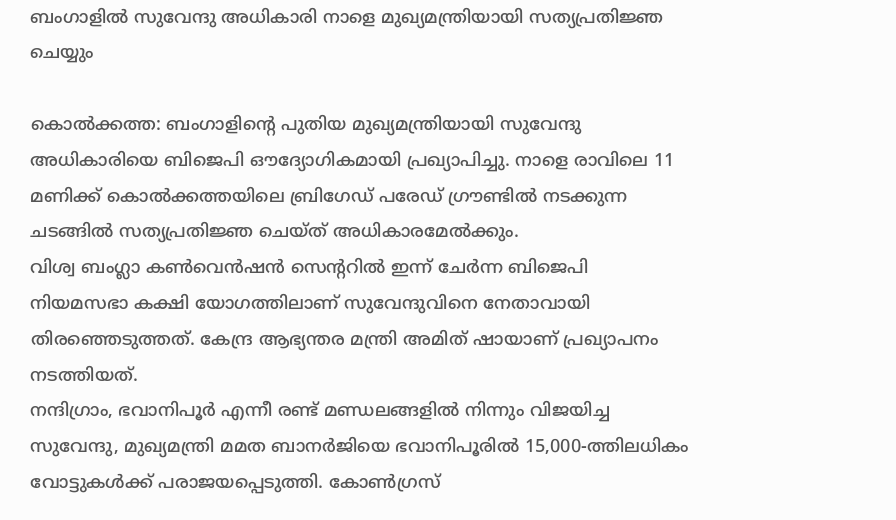ബംഗാളിൽ സുവേന്ദു അധികാരി നാളെ മുഖ്യമന്ത്രിയായി സത്യപ്രതിജ്ഞ ചെയ്യും

കൊൽക്കത്ത: ബംഗാളിന്റെ പുതിയ മുഖ്യമന്ത്രിയായി സുവേന്ദു അധികാരിയെ ബിജെപി ഔദ്യോഗികമായി പ്രഖ്യാപിച്ചു. നാളെ രാവിലെ 11 മണിക്ക് കൊൽക്കത്തയിലെ ബ്രിഗേഡ് പരേഡ് ഗ്രൗണ്ടിൽ നടക്കുന്ന ചടങ്ങിൽ സത്യപ്രതിജ്ഞ ചെയ്ത് അധികാരമേൽക്കും.
വിശ്വ ബംഗ്ലാ കൺവെൻഷൻ സെന്ററിൽ ഇന്ന് ചേർന്ന ബിജെപി നിയമസഭാ കക്ഷി യോഗത്തിലാണ് സുവേന്ദുവിനെ നേതാവായി തിരഞ്ഞെടുത്തത്. കേന്ദ്ര ആഭ്യന്തര മന്ത്രി അമിത് ഷായാണ് പ്രഖ്യാപനം നടത്തിയത്.
നന്ദിഗ്രാം, ഭവാനിപൂർ എന്നീ രണ്ട് മണ്ഡലങ്ങളിൽ നിന്നും വിജയിച്ച സുവേന്ദു, മുഖ്യമന്ത്രി മമത ബാനർജിയെ ഭവാനിപൂരിൽ 15,000-ത്തിലധികം വോട്ടുകൾക്ക് പരാജയപ്പെടുത്തി. കോൺഗ്രസ്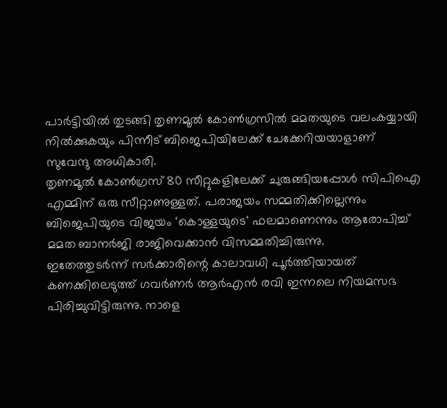പാർട്ടിയിൽ തുടങ്ങി തൃണമൂൽ കോൺഗ്രസിൽ മമതയുടെ വലംകയ്യായി നിൽക്കുകയും പിന്നീട് ബിജെപിയിലേക്ക് ചേക്കേറിയയാളാണ് സുവേന്ദു അധികാരി.
തൃണമൂൽ കോൺഗ്രസ് 80 സീറ്റുകളിലേക്ക് ചുരുങ്ങിയപ്പോൾ സിപിഐ എമ്മിന് ഒരു സീറ്റാണുള്ളത്. പരാജയം സമ്മതിക്കില്ലെന്നും ബിജെപിയുടെ വിജയം 'കൊള്ളയുടെ' ഫലമാണെന്നും ആരോപിച്ച് മമത ബാനർജി രാജിവെക്കാൻ വിസമ്മതിച്ചിരുന്നു.
ഇതേത്തുടർന്ന് സർക്കാരിന്റെ കാലാവധി പൂർത്തിയായത് കണക്കിലെടുത്ത് ഗവർണർ ആർഎൻ രവി ഇന്നലെ നിയമസഭ പിരിച്ചുവിട്ടിരുന്നു. നാളെ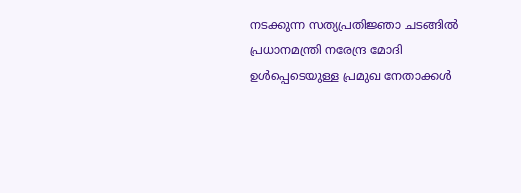നടക്കുന്ന സത്യപ്രതിജ്ഞാ ചടങ്ങിൽ പ്രധാനമന്ത്രി നരേന്ദ്ര മോദി ഉൾപ്പെടെയുള്ള പ്രമുഖ നേതാക്കൾ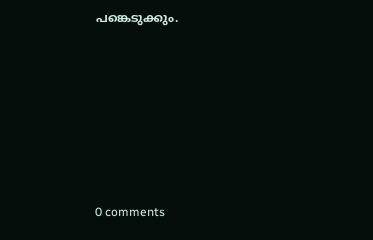പങ്കെടുക്കും.











0 comments